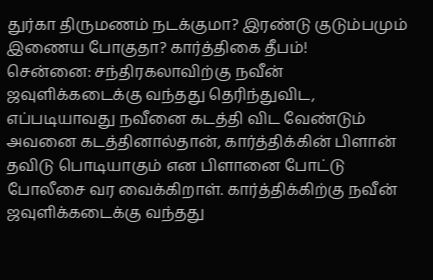துர்கா திருமணம் நடக்குமா? இரண்டு குடும்பமும் இணைய போகுதா? கார்த்திகை தீபம்!
சென்னை: சந்திரகலாவிற்கு நவீன் ஜவுளிக்கடைக்கு வந்தது தெரிந்துவிட, எப்படியாவது நவீனை கடத்தி விட வேண்டும் அவனை கடத்தினால்தான், கார்த்திக்கின் பிளான் தவிடு பொடியாகும் என பிளானை போட்டு போலீசை வர வைக்கிறாள். கார்த்திக்கிற்கு நவீன் ஜவுளிக்கடைக்கு வந்தது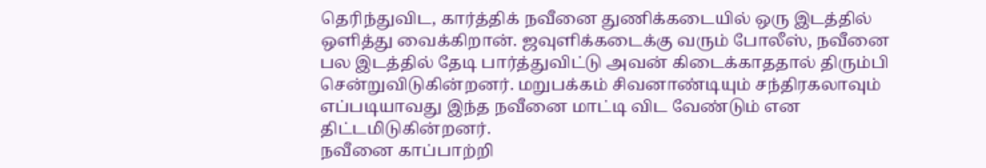தெரிந்துவிட, கார்த்திக் நவீனை துணிக்கடையில் ஒரு இடத்தில் ஒளித்து வைக்கிறான். ஜவுளிக்கடைக்கு வரும் போலீஸ், நவீனை பல இடத்தில் தேடி பார்த்துவிட்டு அவன் கிடைக்காததால் திரும்பி சென்றுவிடுகின்றனர். மறுபக்கம் சிவனாண்டியும் சந்திரகலாவும் எப்படியாவது இந்த நவீனை மாட்டி விட வேண்டும் என திட்டமிடுகின்றனர்.
நவீனை காப்பாற்றி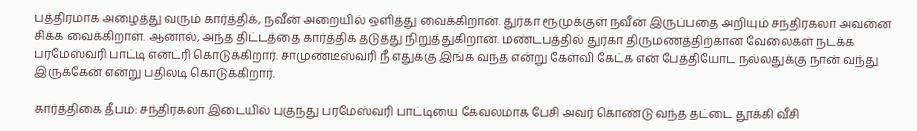பத்திரமாக அழைத்து வரும் கார்த்திக், நவீன் அறையில் ஒளித்து வைக்கிறான். துர்கா ரூமுக்குள் நவீன் இருப்பதை அறியும் சந்திரகலா அவனை சிக்க வைக்கிறாள். ஆனால், அந்த திட்டத்தை கார்த்திக் தடுத்து நிறுத்துகிறான். மண்டபத்தில் துர்கா திருமணத்திற்கான வேலைகள் நடக்க பரமேஸ்வரி பாட்டி என்ட்ரி கொடுக்கிறார். சாமுண்டீஸ்வரி நீ எதுக்கு இங்க வந்த என்று கேள்வி கேட்க என் பேத்தியோட நல்லதுக்கு நான் வந்து இருக்கேன் என்று பதிலடி கொடுக்கிறார்.

கார்த்திகை தீபம்: சந்திரகலா இடையில் புகுந்து பரமேஸ்வரி பாட்டியை கேவலமாக பேசி அவர் கொண்டு வந்த தட்டை தூக்கி வீசி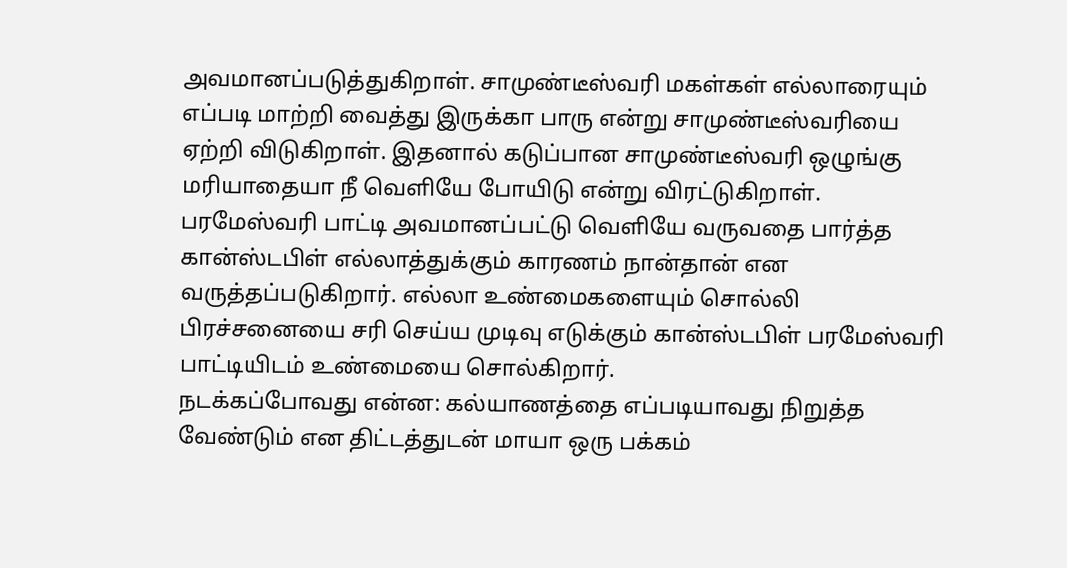அவமானப்படுத்துகிறாள். சாமுண்டீஸ்வரி மகள்கள் எல்லாரையும் எப்படி மாற்றி வைத்து இருக்கா பாரு என்று சாமுண்டீஸ்வரியை ஏற்றி விடுகிறாள். இதனால் கடுப்பான சாமுண்டீஸ்வரி ஒழுங்கு மரியாதையா நீ வெளியே போயிடு என்று விரட்டுகிறாள். பரமேஸ்வரி பாட்டி அவமானப்பட்டு வெளியே வருவதை பார்த்த கான்ஸ்டபிள் எல்லாத்துக்கும் காரணம் நான்தான் என வருத்தப்படுகிறார். எல்லா உண்மைகளையும் சொல்லி பிரச்சனையை சரி செய்ய முடிவு எடுக்கும் கான்ஸ்டபிள் பரமேஸ்வரி பாட்டியிடம் உண்மையை சொல்கிறார்.
நடக்கப்போவது என்ன: கல்யாணத்தை எப்படியாவது நிறுத்த வேண்டும் என திட்டத்துடன் மாயா ஒரு பக்கம்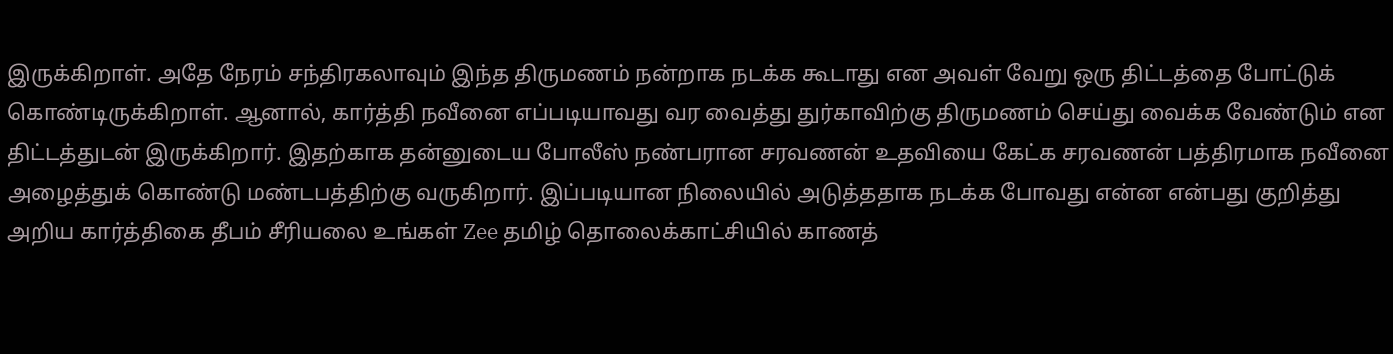இருக்கிறாள். அதே நேரம் சந்திரகலாவும் இந்த திருமணம் நன்றாக நடக்க கூடாது என அவள் வேறு ஒரு திட்டத்தை போட்டுக் கொண்டிருக்கிறாள். ஆனால், கார்த்தி நவீனை எப்படியாவது வர வைத்து துர்காவிற்கு திருமணம் செய்து வைக்க வேண்டும் என திட்டத்துடன் இருக்கிறார். இதற்காக தன்னுடைய போலீஸ் நண்பரான சரவணன் உதவியை கேட்க சரவணன் பத்திரமாக நவீனை அழைத்துக் கொண்டு மண்டபத்திற்கு வருகிறார். இப்படியான நிலையில் அடுத்ததாக நடக்க போவது என்ன என்பது குறித்து அறிய கார்த்திகை தீபம் சீரியலை உங்கள் Zee தமிழ் தொலைக்காட்சியில் காணத்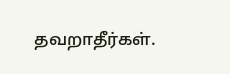தவறாதீர்கள்.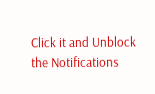Click it and Unblock the Notifications